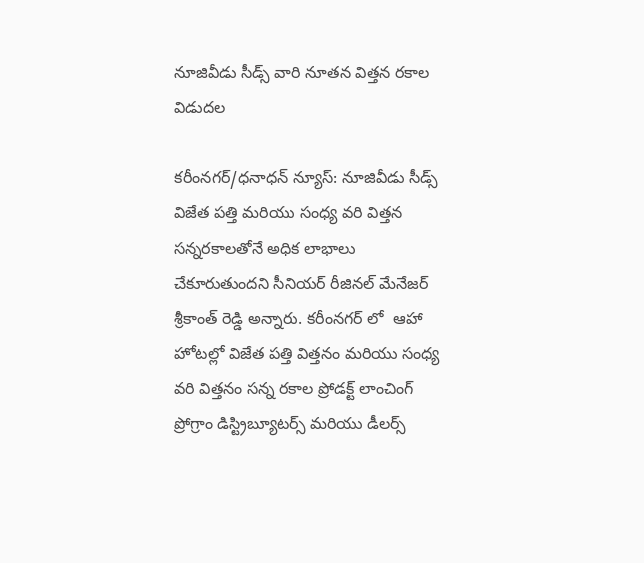నూజివీడు సీడ్స్ వారి నూతన విత్తన రకాల విడుదల

కరీంనగర్/ధనాధన్ న్యూస్: నూజివీడు సీడ్స్ విజేత పత్తి మరియు సంధ్య వరి విత్తన సన్నరకాలతోనే అధిక లాభాలు చేకూరుతుందని సీనియర్ రీజినల్ మేనేజర్ శ్రీకాంత్ రెడ్డి అన్నారు. కరీంనగర్ లో  ఆహా హోటల్లో విజేత పత్తి విత్తనం మరియు సంధ్య వరి విత్తనం సన్న రకాల ప్రోడక్ట్ లాంచింగ్ ప్రోగ్రాం డిస్ట్రిబ్యూటర్స్ మరియు డీలర్స్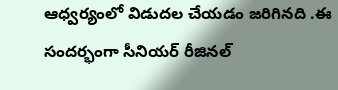ఆధ్వర్యంలో విడుదల చేయడం జరిగినది .ఈ సందర్భంగా సీనియర్ రీజినల్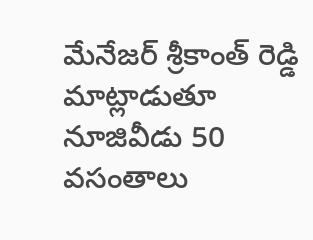మేనేజర్ శ్రీకాంత్ రెడ్డి మాట్లాడుతూ నూజివీడు 50 వసంతాలు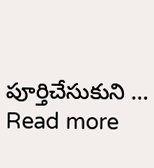పూర్తిచేసుకుని … Read more